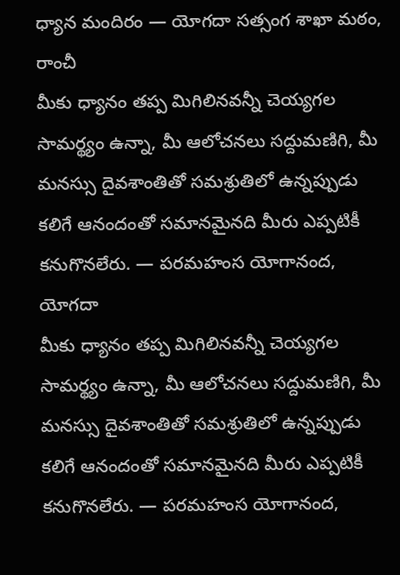ధ్యాన మందిరం — యోగదా సత్సంగ శాఖా మఠం, రాంచీ
మీకు ధ్యానం తప్ప మిగిలినవన్నీ చెయ్యగల సామర్థ్యం ఉన్నా, మీ ఆలోచనలు సద్దుమణిగి, మీ మనస్సు దైవశాంతితో సమశ్రుతిలో ఉన్నప్పుడు కలిగే ఆనందంతో సమానమైనది మీరు ఎప్పటికీ కనుగొనలేరు. — పరమహంస యోగానంద, యోగదా
మీకు ధ్యానం తప్ప మిగిలినవన్నీ చెయ్యగల సామర్థ్యం ఉన్నా, మీ ఆలోచనలు సద్దుమణిగి, మీ మనస్సు దైవశాంతితో సమశ్రుతిలో ఉన్నప్పుడు కలిగే ఆనందంతో సమానమైనది మీరు ఎప్పటికీ కనుగొనలేరు. — పరమహంస యోగానంద,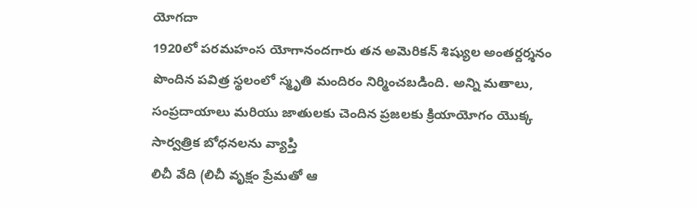యోగదా
1920లో పరమహంస యోగానందగారు తన అమెరికన్ శిష్యుల అంతర్దర్శనం పొందిన పవిత్ర స్థలంలో స్మృతి మందిరం నిర్మించబడింది. అన్ని మతాలు, సంప్రదాయాలు మరియు జాతులకు చెందిన ప్రజలకు క్రియాయోగం యొక్క సార్వత్రిక బోధనలను వ్యాప్తి
లిచీ వేది (లిచీ వృక్షం ప్రేమతో ఆ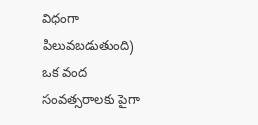విధంగా పిలువబడుతుంది) ఒక వంద సంవత్సరాలకు పైగా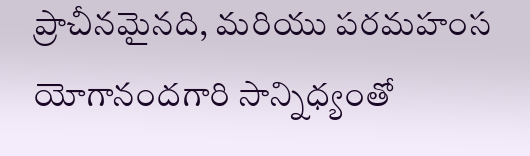ప్రాచీనమైనది, మరియు పరమహంస యోగానందగారి సాన్నిధ్యంతో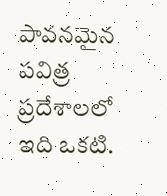పావనమైన పవిత్ర ప్రదేశాలలో ఇది ఒకటి.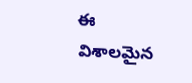ఈ విశాలమైన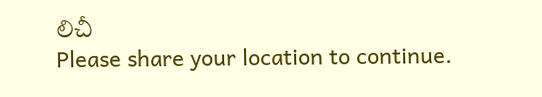లిచీ
Please share your location to continue.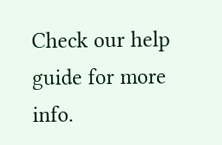Check our help guide for more info.